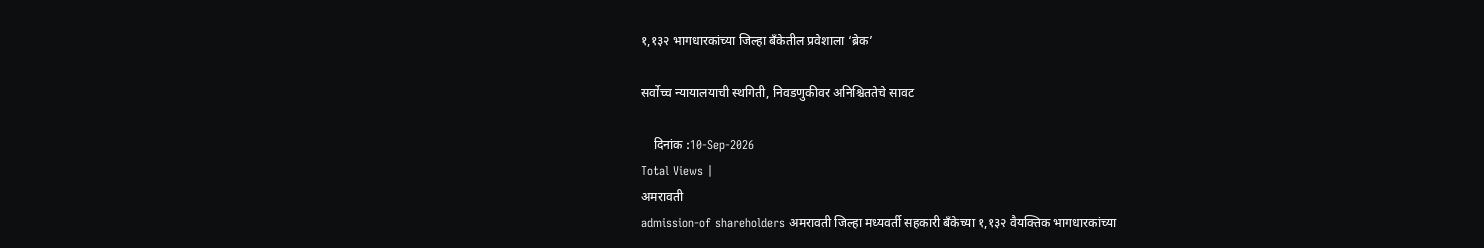१,१३२ भागधारकांच्या जिल्हा बँकेतील प्रवेशाला ‘ब्रेक’

सर्वोच्च न्यायालयाची स्थगिती, निवडणुकीवर अनिश्चिततेचे सावट

    दिनांक :10-Sep-2026
Total Views |
अमरावती
admission-of shareholders अमरावती जिल्हा मध्यवर्ती सहकारी बँकेच्या १,१३२ वैयक्तिक भागधारकांच्या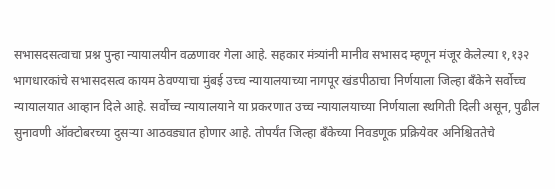सभासदसत्वाचा प्रश्न पुन्हा न्यायालयीन वळणावर गेला आहे. सहकार मंत्र्यांनी मानीव सभासद म्हणून मंजूर केलेल्या १,१३२ भागधारकांचे सभासदसत्व कायम ठेवण्याचा मुंबई उच्च न्यायालयाच्या नागपूर खंडपीठाचा निर्णयाला जिल्हा बँकेने सर्वोच्च न्यायालयात आव्हान दिले आहे. सर्वोच्च न्यायालयाने या प्रकरणात उच्च न्यायालयाच्या निर्णयाला स्थगिती दिली असून, पुढील सुनावणी ऑक्टोबरच्या दुसऱ्या आठवड्यात होणार आहे. तोपर्यंत जिल्हा बँकेच्या निवडणूक प्रक्रियेवर अनिश्चिततेचे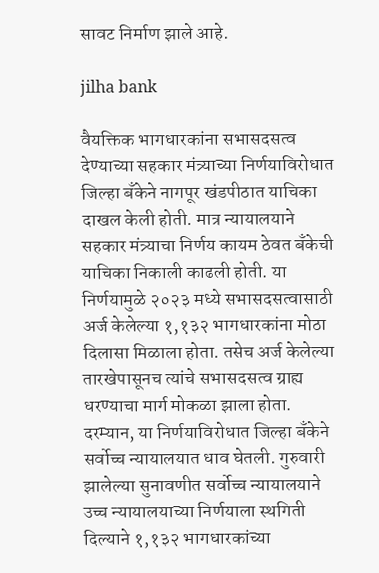सावट निर्माण झाले आहे.

jilha bank

वैयक्तिक भागधारकांना सभासदसत्व देण्याच्या सहकार मंत्र्याच्या निर्णयाविरोधात जिल्हा बँकेने नागपूर खंडपीठात याचिका दाखल केली होती. मात्र न्यायालयाने सहकार मंत्र्याचा निर्णय कायम ठेवत बँकेची याचिका निकाली काढली होती. या निर्णयामुळे २०२३ मध्ये सभासदसत्वासाठी अर्ज केलेल्या १,१३२ भागधारकांना मोठा दिलासा मिळाला होता. तसेच अर्ज केलेल्या तारखेपासूनच त्यांचे सभासदसत्व ग्राह्य धरण्याचा मार्ग मोकळा झाला होता. दरम्यान, या निर्णयाविरोधात जिल्हा बँकेने सर्वोच्च न्यायालयात धाव घेतली. गुरुवारी झालेल्या सुनावणीत सर्वोच्च न्यायालयाने उच्च न्यायालयाच्या निर्णयाला स्थगिती दिल्याने १,१३२ भागधारकांच्या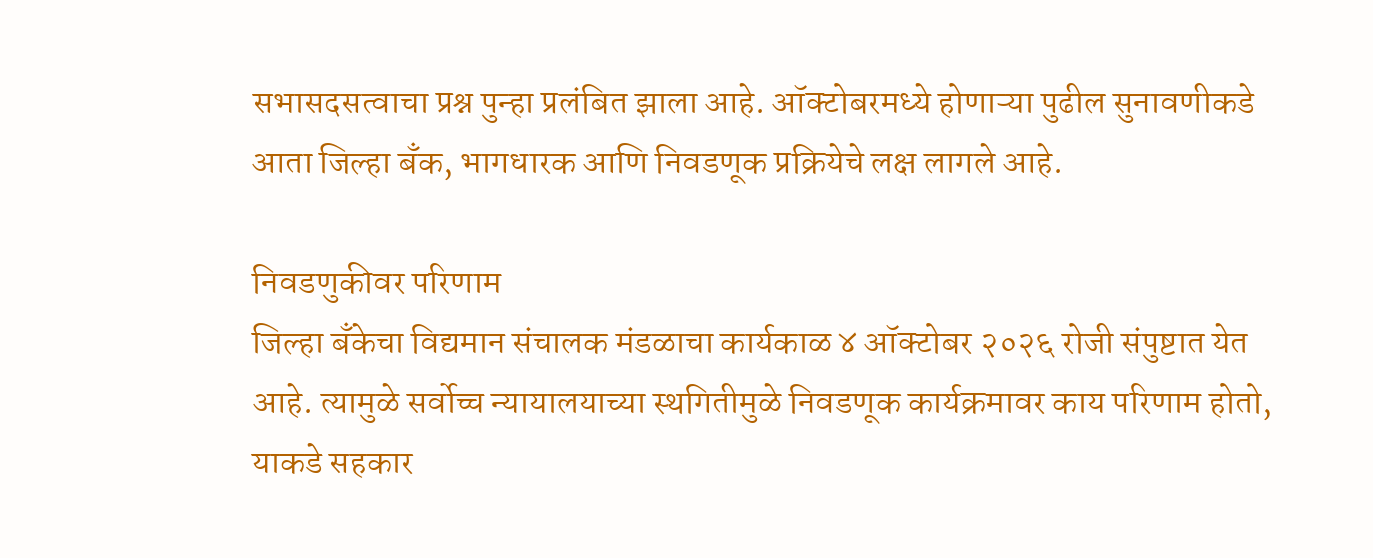सभासदसत्वाचा प्रश्न पुन्हा प्रलंबित झाला आहे. ऑक्टोबरमध्ये होणाऱ्या पुढील सुनावणीकडे आता जिल्हा बँक, भागधारक आणि निवडणूक प्रक्रियेचे लक्ष लागले आहे.

निवडणुकीवर परिणाम
जिल्हा बँकेचा विद्यमान संचालक मंडळाचा कार्यकाळ ४ ऑक्टोबर २०२६ रोजी संपुष्टात येत आहे. त्यामुळे सर्वोच्च न्यायालयाच्या स्थगितीमुळे निवडणूक कार्यक्रमावर काय परिणाम होतो, याकडे सहकार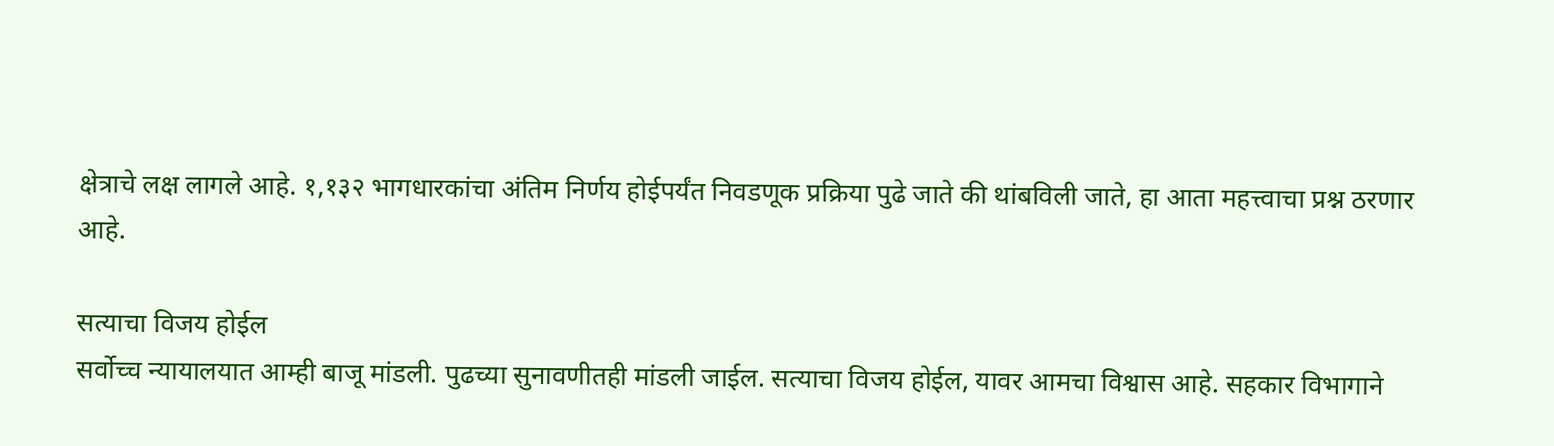क्षेत्राचे लक्ष लागले आहे. १,१३२ भागधारकांचा अंतिम निर्णय होईपर्यंत निवडणूक प्रक्रिया पुढे जाते की थांबविली जाते, हा आता महत्त्वाचा प्रश्न ठरणार आहे.

सत्याचा विजय होईल
सर्वोच्च न्यायालयात आम्ही बाजू मांडली. पुढच्या सुनावणीतही मांडली जाईल. सत्याचा विजय होईल, यावर आमचा विश्वास आहे. सहकार विभागाने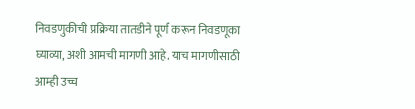निवडणुकीची प्रक्रिया तातडीने पूर्ण करून निवडणूका घ्याव्या, अशी आमची मागणी आहे. याच मागणीसाठी आम्ही उच्च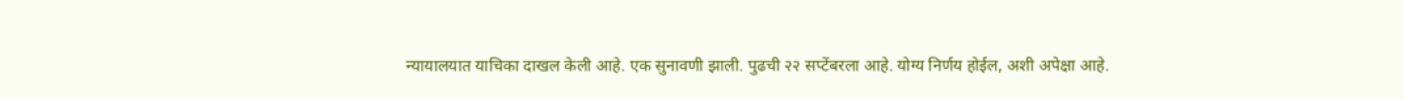न्यायालयात याचिका दाखल केली आहे. एक सुनावणी झाली. पुढची २२ सप्टेंबरला आहे. योग्य निर्णय होईल, अशी अपेक्षा आहे.